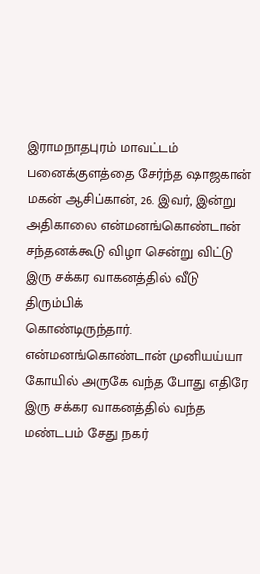இராமநாதபுரம் மாவட்டம் பனைக்குளத்தை சேர்ந்த ஷாஜகான் மகன் ஆசிப்கான், 26. இவர், இன்று அதிகாலை என்மனங்கொண்டான் சந்தனக்கூடு விழா சென்று விட்டு இரு சக்கர வாகனத்தில் வீடு திரும்பிக்
கொண்டிருந்தார். என்மனங்கொண்டான் முனியய்யா கோயில் அருகே வந்த போது எதிரே இரு சக்கர வாகனத்தில் வந்த மண்டபம் சேது நகர்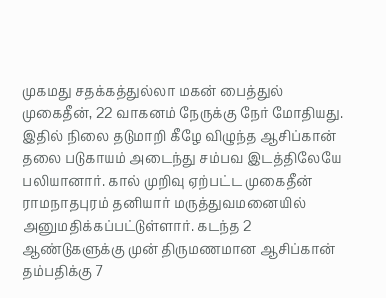முகமது சதக்கத்துல்லா மகன் பைத்துல் முகைதீன், 22 வாகனம் நேருக்கு நேர் மோதியது.
இதில் நிலை தடுமாறி கீழே விழுந்த ஆசிப்கான் தலை படுகாயம் அடைந்து சம்பவ இடத்திலேயே பலியானார். கால் முறிவு ஏற்பட்ட முகைதீன் ராமநாதபுரம் தனியார் மருத்துவமனையில் அனுமதிக்கப்பட்டுள்ளார். கடந்த 2 ஆண்டுகளுக்கு முன் திருமணமான ஆசிப்கான் தம்பதிக்கு 7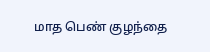மாத பெண் குழந்தை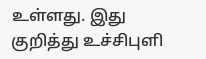உள்ளது. இது குறித்து உச்சிபுளி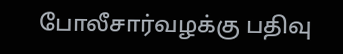போலீசார்வழக்கு பதிவு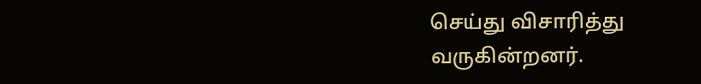செய்து விசாரித்து வருகின்றனர்.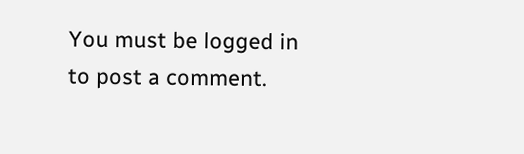You must be logged in to post a comment.